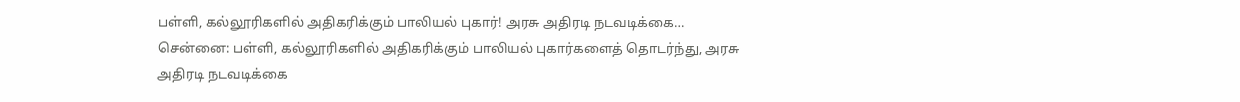பள்ளி, கல்லூரிகளில் அதிகரிக்கும் பாலியல் புகார்! அரசு அதிரடி நடவடிக்கை…
சென்னை: பள்ளி, கல்லூரிகளில் அதிகரிக்கும் பாலியல் புகார்களைத் தொடர்ந்து, அரசு அதிரடி நடவடிக்கை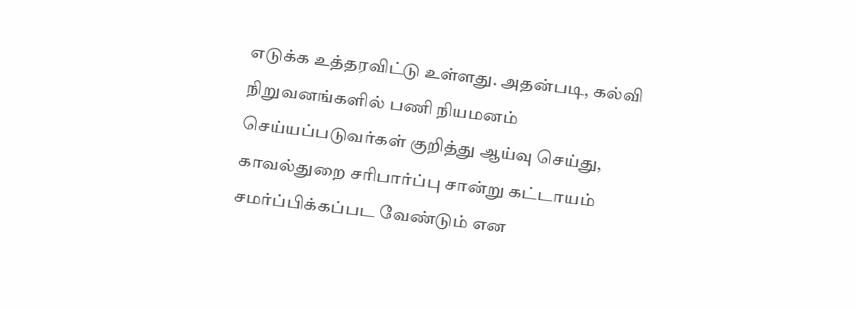எடுக்க உத்தரவிட்டு உள்ளது. அதன்படி, கல்வி நிறுவனங்களில் பணி நியமனம் செய்யப்படுவர்கள் குறித்து ஆய்வு செய்து, காவல்துறை சரிபார்ப்பு சான்று கட்டாயம் சமர்ப்பிக்கப்பட வேண்டும் என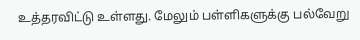உத்தரவிட்டு உள்ளது. மேலும் பள்ளிகளுக்கு பல்வேறு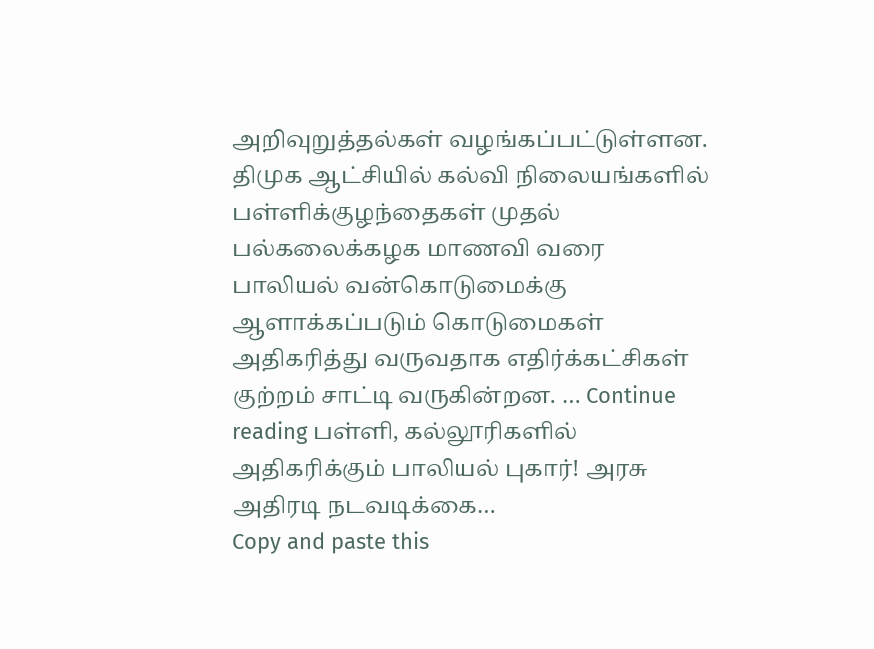அறிவுறுத்தல்கள் வழங்கப்பட்டுள்ளன. திமுக ஆட்சியில் கல்வி நிலையங்களில் பள்ளிக்குழந்தைகள் முதல் பல்கலைக்கழக மாணவி வரை பாலியல் வன்கொடுமைக்கு ஆளாக்கப்படும் கொடுமைகள் அதிகரித்து வருவதாக எதிர்க்கட்சிகள் குற்றம் சாட்டி வருகின்றன. … Continue reading பள்ளி, கல்லூரிகளில் அதிகரிக்கும் பாலியல் புகார்! அரசு அதிரடி நடவடிக்கை…
Copy and paste this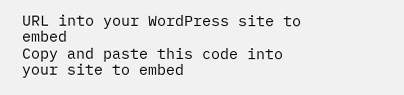URL into your WordPress site to embed
Copy and paste this code into your site to embed